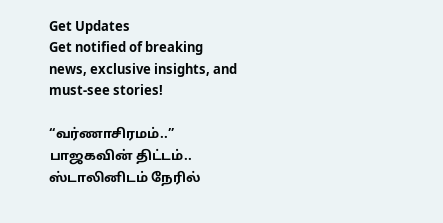Get Updates
Get notified of breaking news, exclusive insights, and must-see stories!

“வர்ணாசிரமம்..” பாஜகவின் திட்டம்.. ஸ்டாலினிடம் நேரில்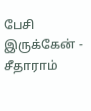பேசி இருக்கேன் - சீதாராம்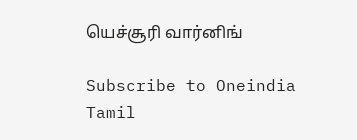யெச்சூரி வார்னிங்

Subscribe to Oneindia Tamil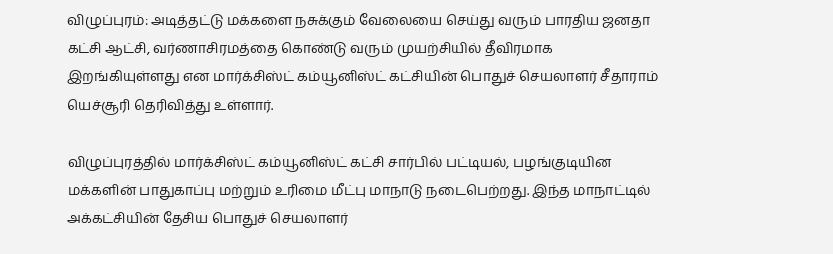விழுப்புரம்: அடித்தட்டு மக்களை நசுக்கும் வேலையை செய்து வரும் பாரதிய ஜனதா கட்சி ஆட்சி, வர்ணாசிரமத்தை கொண்டு வரும் முயற்சியில் தீவிரமாக இறங்கியுள்ளது என மார்க்சிஸ்ட் கம்யூனிஸ்ட் கட்சியின் பொதுச் செயலாளர் சீதாராம் யெச்சூரி தெரிவித்து உள்ளார்.

விழுப்புரத்தில் மார்க்சிஸ்ட் கம்யூனிஸ்ட் கட்சி சார்பில் பட்டியல், பழங்குடியின மக்களின் பாதுகாப்பு மற்றும் உரிமை மீட்பு மாநாடு நடைபெற்றது. இந்த மாநாட்டில் அக்கட்சியின் தேசிய பொதுச் செயலாளர்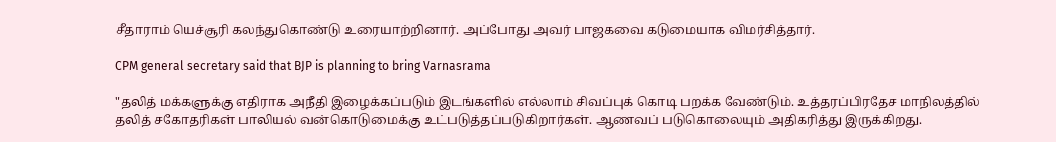சீதாராம் யெச்சூரி கலந்துகொண்டு உரையாற்றினார். அப்போது அவர் பாஜகவை கடுமையாக விமர்சித்தார்.

CPM general secretary said that BJP is planning to bring Varnasrama

"தலித் மக்களுக்கு எதிராக அநீதி இழைக்கப்படும் இடங்களில் எல்லாம் சிவப்புக் கொடி பறக்க வேண்டும். உத்தரப்பிரதேச மாநிலத்தில் தலித் சகோதரிகள் பாலியல் வன்கொடுமைக்கு உட்படுத்தப்படுகிறார்கள். ஆணவப் படுகொலையும் அதிகரித்து இருக்கிறது.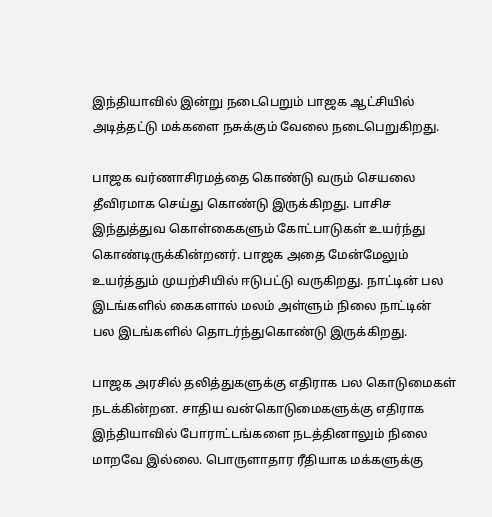இந்தியாவில் இன்று நடைபெறும் பாஜக ஆட்சியில் அடித்தட்டு மக்களை நசுக்கும் வேலை நடைபெறுகிறது.

பாஜக வர்ணாசிரமத்தை கொண்டு வரும் செயலை தீவிரமாக செய்து கொண்டு இருக்கிறது. பாசிச இந்துத்துவ கொள்கைகளும் கோட்பாடுகள் உயர்ந்து கொண்டிருக்கின்றனர். பாஜக அதை மேன்மேலும் உயர்த்தும் முயற்சியில் ஈடுபட்டு வருகிறது. நாட்டின் பல இடங்களில் கைகளால் மலம் அள்ளும் நிலை நாட்டின் பல இடங்களில் தொடர்ந்துகொண்டு இருக்கிறது.

பாஜக அரசில் தலித்துகளுக்கு எதிராக பல கொடுமைகள் நடக்கின்றன. சாதிய வன்கொடுமைகளுக்கு எதிராக இந்தியாவில் போராட்டங்களை நடத்தினாலும் நிலை மாறவே இல்லை. பொருளாதார ரீதியாக மக்களுக்கு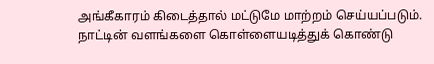அங்கீகாரம் கிடைத்தால் மட்டுமே மாற்றம் செய்யப்படும். நாட்டின் வளங்களை கொள்ளையடித்துக் கொண்டு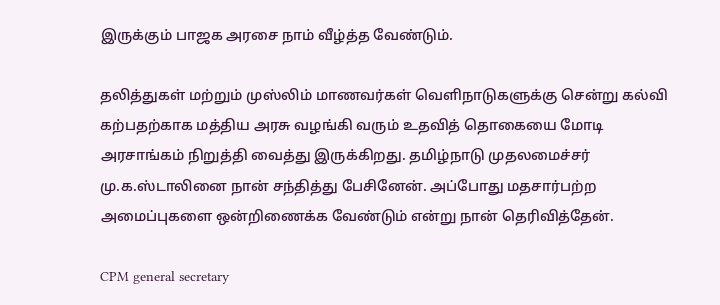இருக்கும் பாஜக அரசை நாம் வீழ்த்த வேண்டும்.

தலித்துகள் மற்றும் முஸ்லிம் மாணவர்கள் வெளிநாடுகளுக்கு சென்று கல்வி கற்பதற்காக மத்திய அரசு வழங்கி வரும் உதவித் தொகையை மோடி அரசாங்கம் நிறுத்தி வைத்து இருக்கிறது. தமிழ்நாடு முதலமைச்சர் மு.க.ஸ்டாலினை நான் சந்தித்து பேசினேன். அப்போது மதசார்பற்ற அமைப்புகளை ஒன்றிணைக்க வேண்டும் என்று நான் தெரிவித்தேன்.

CPM general secretary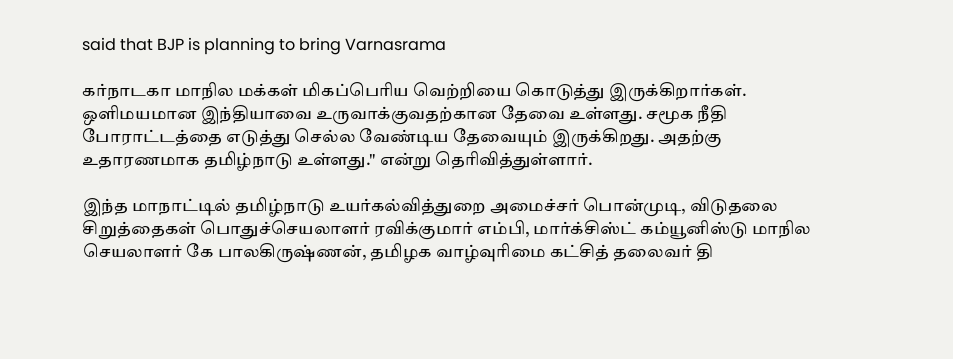said that BJP is planning to bring Varnasrama

கர்நாடகா மாநில மக்கள் மிகப்பெரிய வெற்றியை கொடுத்து இருக்கிறார்கள். ஒளிமயமான இந்தியாவை உருவாக்குவதற்கான தேவை உள்ளது. சமூக நீதி போராட்டத்தை எடுத்து செல்ல வேண்டிய தேவையும் இருக்கிறது. அதற்கு உதாரணமாக தமிழ்நாடு உள்ளது." என்று தெரிவித்துள்ளார்.

இந்த மாநாட்டில் தமிழ்நாடு உயர்கல்வித்துறை அமைச்சர் பொன்முடி, விடுதலை சிறுத்தைகள் பொதுச்செயலாளர் ரவிக்குமார் எம்பி, மார்க்சிஸ்ட் கம்யூனிஸ்டு மாநில செயலாளர் கே பாலகிருஷ்ணன், தமிழக வாழ்வுரிமை கட்சித் தலைவர் தி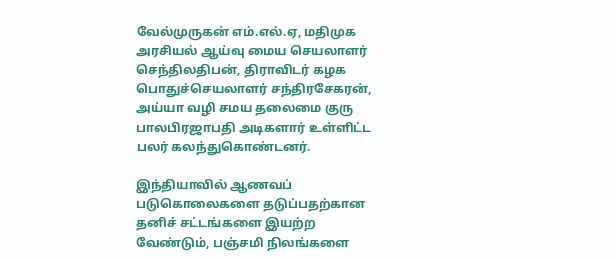வேல்முருகன் எம்.எல்.ஏ, மதிமுக அரசியல் ஆய்வு மைய செயலாளர் செந்திலதிபன், திராவிடர் கழக பொதுச்செயலாளர் சந்திரசேகரன், அய்யா வழி சமய தலைமை குரு பாலபிரஜாபதி அடிகளார் உள்ளிட்ட பலர் கலந்துகொண்டனர்.

இந்தியாவில் ஆணவப் படுகொலைகளை தடுப்பதற்கான தனிச் சட்டங்களை இயற்ற வேண்டும், பஞ்சமி நிலங்களை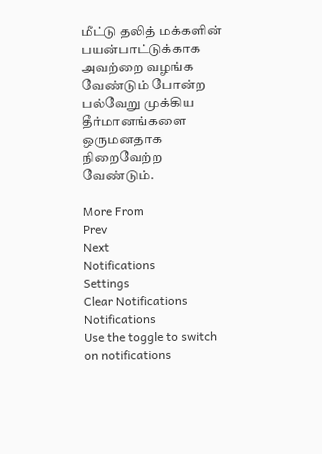மீட்டு தலித் மக்களின் பயன்பாட்டுக்காக அவற்றை வழங்க வேண்டும் போன்ற பல்வேறு முக்கிய தீர்மானங்களை ஒருமனதாக நிறைவேற்ற வேண்டும்.

More From
Prev
Next
Notifications
Settings
Clear Notifications
Notifications
Use the toggle to switch on notifications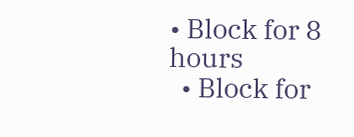• Block for 8 hours
  • Block for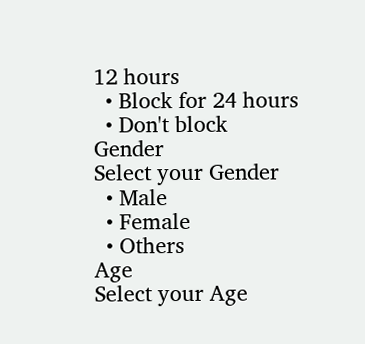12 hours
  • Block for 24 hours
  • Don't block
Gender
Select your Gender
  • Male
  • Female
  • Others
Age
Select your Age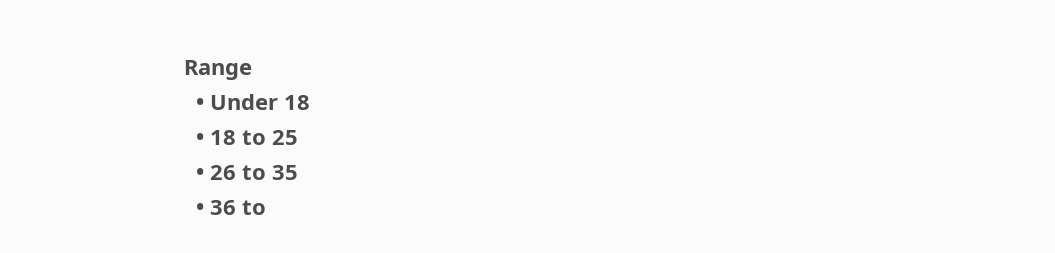Range
  • Under 18
  • 18 to 25
  • 26 to 35
  • 36 to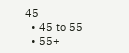45
  • 45 to 55
  • 55+